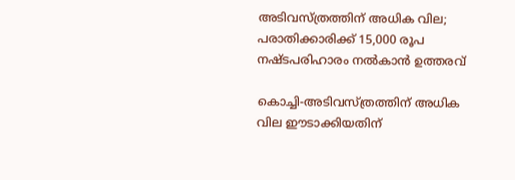അടിവസ്ത്രത്തിന് അധിക വില; പരാതിക്കാരിക്ക് 15,000 രൂപ നഷ്ടപരിഹാരം നല്‍കാന്‍ ഉത്തരവ്

കൊച്ചി-അടിവസ്ത്രത്തിന് അധിക വില ഈടാക്കിയതിന്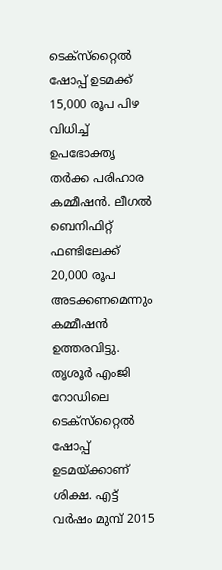ടെക്‌സ്‌റ്റൈല്‍ ഷോപ്പ് ഉടമക്ക് 15,000 രൂപ പിഴ വിധിച്ച് ഉപഭോക്തൃ തര്‍ക്ക പരിഹാര കമ്മീഷന്‍. ലീഗല്‍ ബെനിഫിറ്റ് ഫണ്ടിലേക്ക് 20,000 രൂപ അടക്കണമെന്നും കമ്മീഷന്‍ ഉത്തരവിട്ടു.
തൃശൂര്‍ എംജി റോഡിലെ ടെക്‌സ്‌റ്റൈല്‍ ഷോപ്പ് ഉടമയ്ക്കാണ് ശിക്ഷ. എട്ട് വര്‍ഷം മുമ്പ് 2015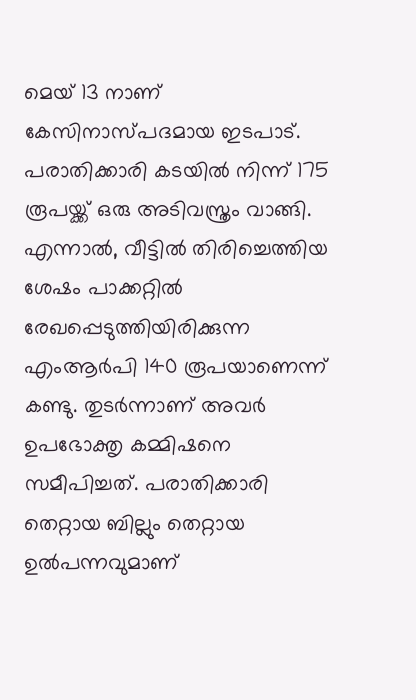മെയ് 13 നാണ് കേസിനാസ്പദമായ ഇടപാട്. പരാതിക്കാരി കടയില്‍ നിന്ന് 175 രൂപയ്ക്ക് ഒരു അടിവസ്ത്രം വാങ്ങി. എന്നാല്‍, വീട്ടില്‍ തിരിച്ചെത്തിയ ശേഷം പാക്കറ്റില്‍ രേഖപ്പെടുത്തിയിരിക്കുന്ന എംആര്‍പി 140 രൂപയാണെന്ന് കണ്ടു. തുടര്‍ന്നാണ് അവര്‍ ഉപഭോക്തൃ കമ്മിഷനെ സമീപിച്ചത്. പരാതിക്കാരി തെറ്റായ ബില്ലും തെറ്റായ ഉല്‍പന്നവുമാണ്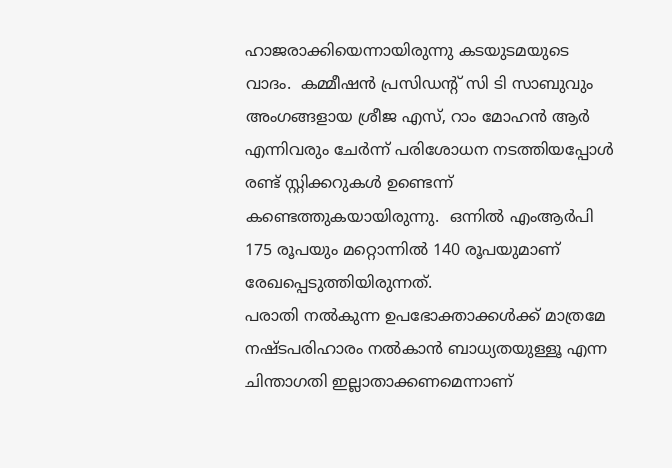ഹാജരാക്കിയെന്നായിരുന്നു കടയുടമയുടെ വാദം.  കമ്മീഷന്‍ പ്രസിഡന്റ് സി ടി സാബുവും അംഗങ്ങളായ ശ്രീജ എസ്, റാം മോഹന്‍ ആര്‍ എന്നിവരും ചേര്‍ന്ന് പരിശോധന നടത്തിയപ്പോള്‍ രണ്ട് സ്റ്റിക്കറുകള്‍ ഉണ്ടെന്ന് കണ്ടെത്തുകയായിരുന്നു.  ഒന്നില്‍ എംആര്‍പി 175 രൂപയും മറ്റൊന്നില്‍ 140 രൂപയുമാണ് രേഖപ്പെടുത്തിയിരുന്നത്.
പരാതി നല്‍കുന്ന ഉപഭോക്താക്കള്‍ക്ക് മാത്രമേ നഷ്ടപരിഹാരം നല്‍കാന്‍ ബാധ്യതയുള്ളൂ എന്ന ചിന്താഗതി ഇല്ലാതാക്കണമെന്നാണ്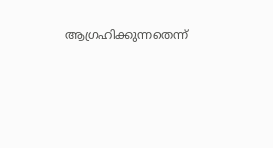ആഗ്രഹിക്കുന്നതെന്ന്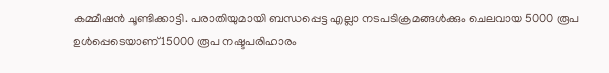കമ്മീഷന്‍ ചൂണ്ടിക്കാട്ടി. പരാതിയുമായി ബന്ധപ്പെട്ട എല്ലാ നടപടിക്രമങ്ങള്‍ക്കും ചെലവായ 5000 രൂപ ഉള്‍പ്പെടെയാണ് 15000 രൂപ നഷ്ടപരിഹാരം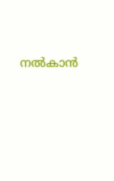നല്‍കാന്‍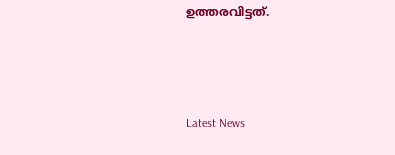ഉത്തരവിട്ടത്.



Latest News